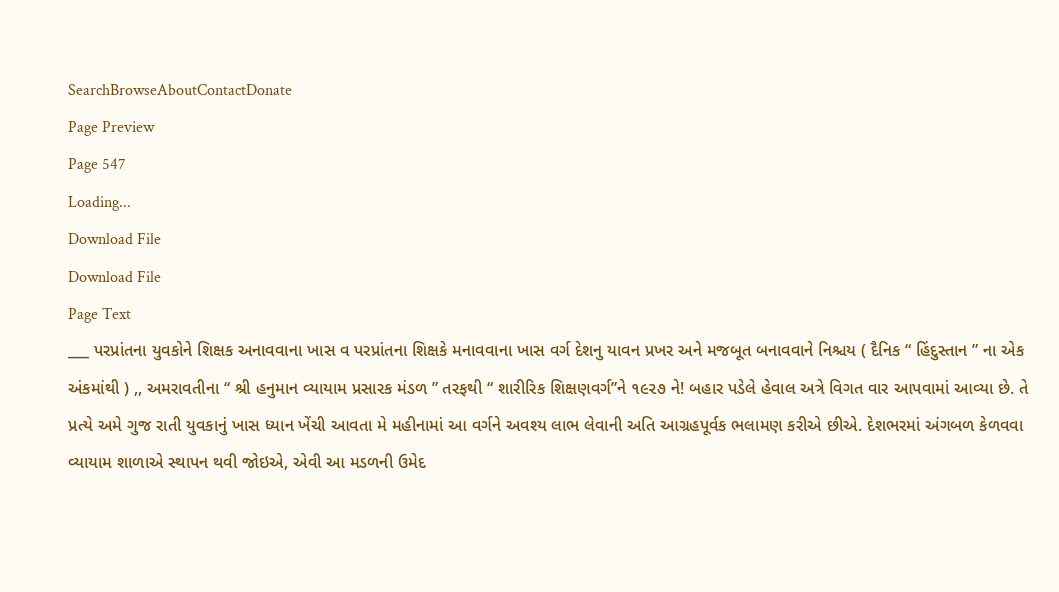SearchBrowseAboutContactDonate
Page Preview
Page 547
Loading...
Download File
Download File
Page Text
___ પરપ્રાંતના યુવકોને શિક્ષક અનાવવાના ખાસ વ પરપ્રાંતના શિક્ષકે મનાવવાના ખાસ વર્ગ દેશનુ યાવન પ્રખર અને મજબૂત બનાવવાને નિશ્ચય ( દૈનિક “ હિંદુસ્તાન ” ના એક અંકમાંથી ) ,, અમરાવતીના “ શ્રી હનુમાન વ્યાયામ પ્રસારક મંડળ ” તરફથી “ શારીરિક શિક્ષણવર્ગ”ને ૧૯૨૭ ને! બહાર પડેલે હેવાલ અત્રે વિગત વાર આપવામાં આવ્યા છે. તે પ્રત્યે અમે ગુજ રાતી યુવકાનું ખાસ ધ્યાન ખેંચી આવતા મે મહીનામાં આ વર્ગને અવશ્ય લાભ લેવાની અતિ આગ્રહપૂર્વક ભલામણ કરીએ છીએ. દેશભરમાં અંગબળ કેળવવા વ્યાયામ શાળાએ સ્થાપન થવી જોઇએ, એવી આ મડળની ઉમેદ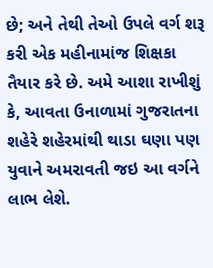છે; અને તેથી તેઓ ઉપલે વર્ગ શરૂ કરી એક મહીનામાંજ શિક્ષકા તૈયાર કરે છે. અમે આશા રાખીશું કે, આવતા ઉનાળામાં ગુજરાતના શહેરે શહેરમાંથી થાડા ઘણા પણ યુવાને અમરાવતી જઇ આ વર્ગને લાભ લેશે.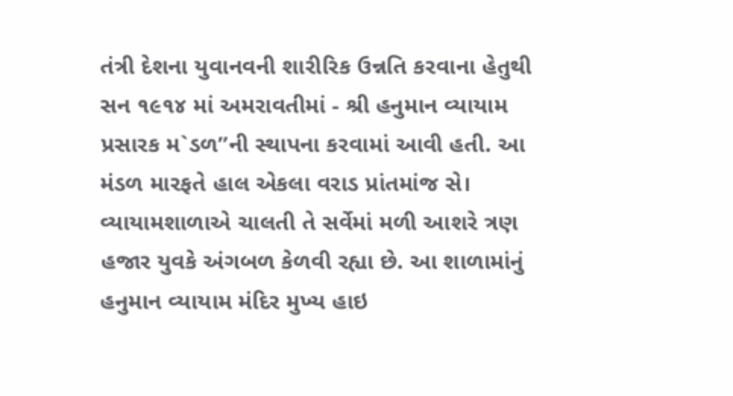તંત્રી દેશના યુવાનવની શારીરિક ઉન્નતિ કરવાના હેતુથી સન ૧૯૧૪ માં અમરાવતીમાં - શ્રી હનુમાન વ્યાયામ પ્રસારક મ`ડળ”ની સ્થાપના કરવામાં આવી હતી. આ મંડળ મારફતે હાલ એકલા વરાડ પ્રાંતમાંજ સે। વ્યાયામશાળાએ ચાલતી તે સર્વેમાં મળી આશરે ત્રણ હજાર યુવકે અંગબળ કેળવી રહ્યા છે. આ શાળામાંનું હનુમાન વ્યાયામ મંદિર મુખ્ય હાઇ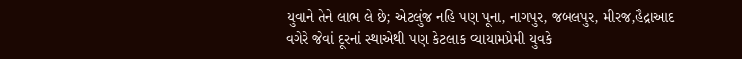યુવાને તેને લાભ લે છે; એટલુંજ નહિ પણ પૂના, નાગપુર, જબલપુર, મીરજ,હૈદ્રાઆદ વગેરે જેવાં દૂરનાં સ્થાએથી પણ કેટલાક વ્યાયામપ્રેમી યુવકે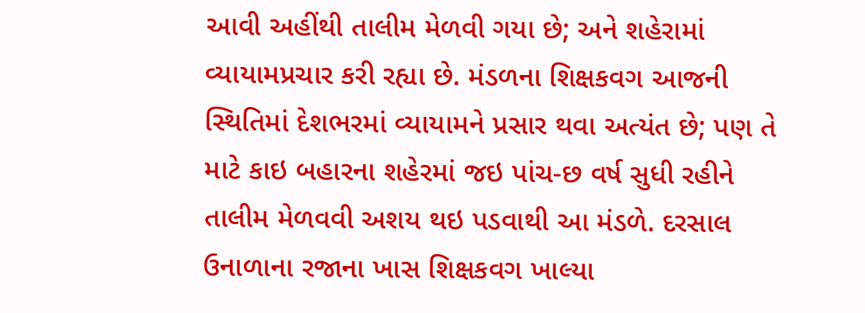આવી અહીંથી તાલીમ મેળવી ગયા છે; અને શહેરામાં વ્યાયામપ્રચાર કરી રહ્યા છે. મંડળના શિક્ષકવગ આજની સ્થિતિમાં દેશભરમાં વ્યાયામને પ્રસાર થવા અત્યંત છે; પણ તે માટે કાઇ બહારના શહેરમાં જઇ પાંચ-છ વર્ષ સુધી રહીને તાલીમ મેળવવી અશય થઇ પડવાથી આ મંડળે. દરસાલ ઉનાળાના રજાના ખાસ શિક્ષકવગ ખાલ્યા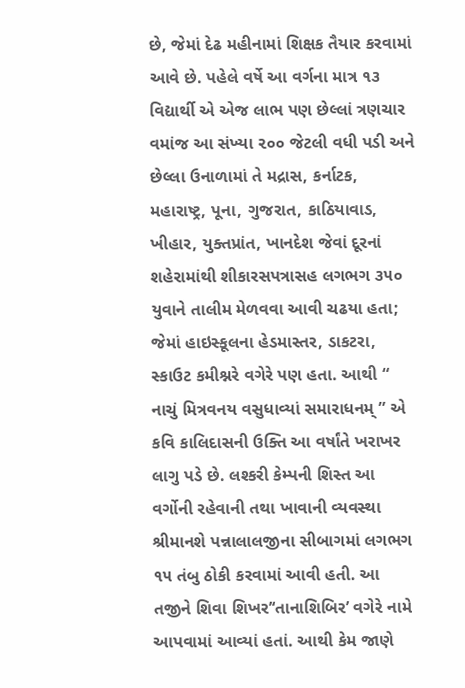છે, જેમાં દેઢ મહીનામાં શિક્ષક તૈયાર કરવામાં આવે છે. પહેલે વર્ષે આ વર્ગના માત્ર ૧૩ વિદ્યાર્થી એ એજ લાભ પણ છેલ્લાં ત્રણચાર વમાંજ આ સંખ્યા ૨૦૦ જેટલી વધી પડી અને છેલ્લા ઉનાળામાં તે મદ્રાસ, કર્નાટક, મહારાષ્ટ્ર, પૂના, ગુજરાત, કાઠિયાવાડ, ખીહાર, યુક્તપ્રાંત, ખાનદેશ જેવાં દૂરનાં શહેરામાંથી શીકારસપત્રાસહ લગભગ ૩૫૦ યુવાને તાલીમ મેળવવા આવી ચઢયા હતા; જેમાં હાઇસ્કૂલના હેડમાસ્તર, ડાકટરા, સ્કાઉટ કમીશ્નરે વગેરે પણ હતા. આથી “ નાચું મિત્રવનય વસુધાવ્યાં સમારાધનમ્ ” એ કવિ કાલિદાસની ઉક્તિ આ વર્ષાંતે ખરાખર લાગુ પડે છે. લશ્કરી કેમ્પની શિસ્ત આ વર્ગોની રહેવાની તથા ખાવાની વ્યવસ્થા શ્રીમાનશે પન્નાલાલજીના સીબાગમાં લગભગ ૧૫ તંબુ ઠોકી કરવામાં આવી હતી. આ તજીને શિવા શિખર’‘તાનાશિબિર’ વગેરે નામે આપવામાં આવ્યાં હતાં. આથી કેમ જાણે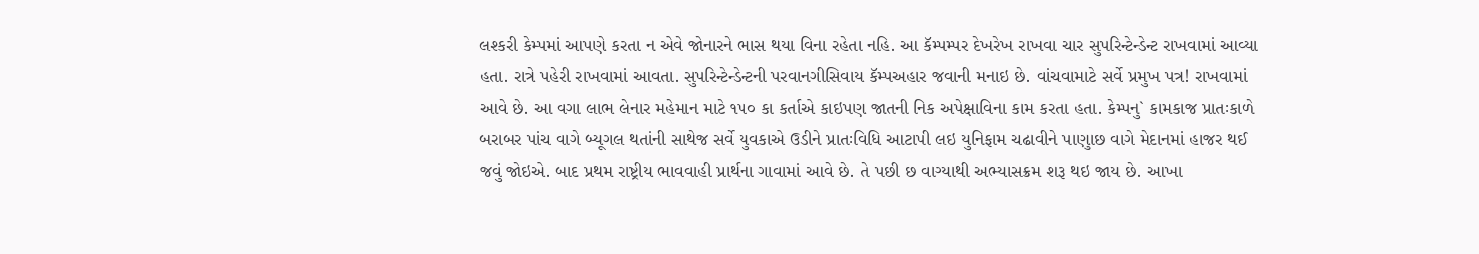લશ્કરી કેમ્પમાં આપણે કરતા ન એવે જોનારને ભાસ થયા વિના રહેતા નહિ. આ કૅમ્પમ્પર દેખરેખ રાખવા ચાર સુપરિન્ટેન્ડેન્ટ રાખવામાં આવ્યા હતા. રાત્રે પહેરી રાખવામાં આવતા. સુપરિન્ટેન્ડેન્ટની પરવાનગીસિવાય કૅમ્પઅહાર જવાની મનાઇ છે. વાંચવામાટે સર્વે પ્રમુખ પત્ર! રાખવામાં આવે છે. આ વગા લાભ લેનાર મહેમાન માટે ૧૫૦ કા કર્તાએ કાઇપણ જાતની નિક અપેક્ષાવિના કામ કરતા હતા. કેમ્પનુ` કામકાજ પ્રાતઃકાળે બરાબર પાંચ વાગે બ્યૂગલ થતાંની સાથેજ સર્વે યુવકાએ ઉડીને પ્રાતઃવિધિ આટાપી લઇ યુનિફામ ચઢાવીને પાણુાછ વાગે મેદાનમાં હાજર થઈ જવું જોઇએ. બાદ પ્રથમ રાષ્ટ્રીય ભાવવાહી પ્રાર્થના ગાવામાં આવે છે. તે પછી છ વાગ્યાથી અભ્યાસક્રમ શરૂ થઇ જાય છે. આખા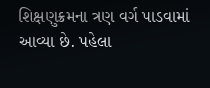શિક્ષણુક્રમના ત્રણ વર્ગ પાડવામાં આવ્યા છે. પહેલા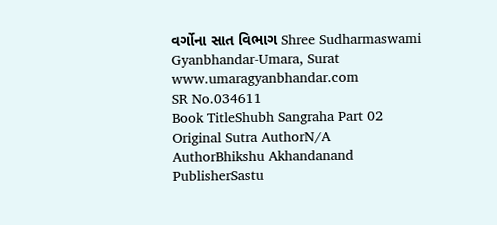વર્ગોના સાત વિભાગ Shree Sudharmaswami Gyanbhandar-Umara, Surat www.umaragyanbhandar.com
SR No.034611
Book TitleShubh Sangraha Part 02
Original Sutra AuthorN/A
AuthorBhikshu Akhandanand
PublisherSastu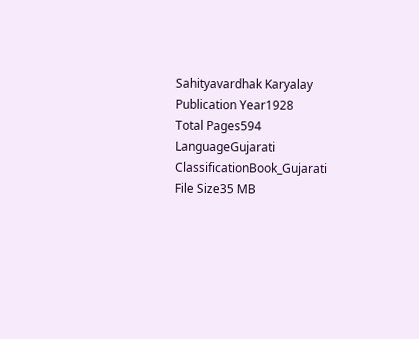Sahityavardhak Karyalay
Publication Year1928
Total Pages594
LanguageGujarati
ClassificationBook_Gujarati
File Size35 MB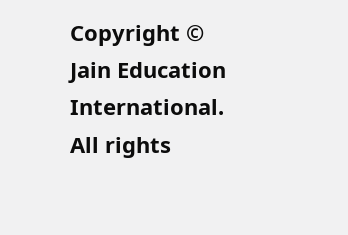Copyright © Jain Education International. All rights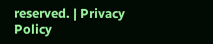reserved. | Privacy Policy